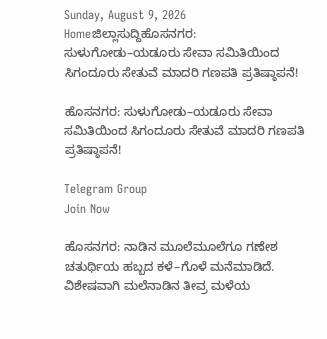Sunday, August 9, 2026
Homeಜಿಲ್ಲಾಸುದ್ದಿಹೊಸನಗರ: ಸುಳುಗೋಡು–ಯಡೂರು ಸೇವಾ ಸಮಿತಿಯಿಂದ ಸಿಗಂದೂರು ಸೇತುವೆ ಮಾದರಿ ಗಣಪತಿ ಪ್ರತಿಷ್ಠಾಪನೆ!

ಹೊಸನಗರ: ಸುಳುಗೋಡು–ಯಡೂರು ಸೇವಾ ಸಮಿತಿಯಿಂದ ಸಿಗಂದೂರು ಸೇತುವೆ ಮಾದರಿ ಗಣಪತಿ ಪ್ರತಿಷ್ಠಾಪನೆ!

Telegram Group
Join Now

ಹೊಸನಗರ: ನಾಡಿನ ಮೂಲೆಮೂಲೆಗೂ ಗಣೇಶ ಚತುರ್ಥಿಯ ಹಬ್ಬದ ಕಳೆ–ಗೊಳೆ ಮನೆಮಾಡಿದೆ. ವಿಶೇಷವಾಗಿ ಮಲೆನಾಡಿನ ತೀವ್ರ ಮಳೆಯ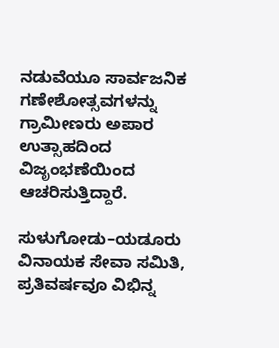ನಡುವೆಯೂ ಸಾರ್ವಜನಿಕ ಗಣೇಶೋತ್ಸವಗಳನ್ನು ಗ್ರಾಮೀಣರು ಅಪಾರ ಉತ್ಸಾಹದಿಂದ ವಿಜೃಂಭಣೆಯಿಂದ ಆಚರಿಸುತ್ತಿದ್ದಾರೆ.

ಸುಳುಗೋಡು–ಯಡೂರು ವಿನಾಯಕ ಸೇವಾ ಸಮಿತಿ, ಪ್ರತಿವರ್ಷವೂ ವಿಭಿನ್ನ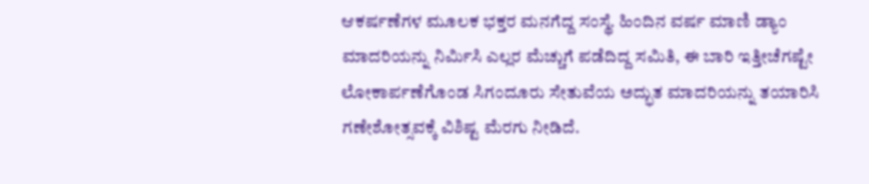ಆಕರ್ಷಣೆಗಳ ಮೂಲಕ ಭಕ್ತರ ಮನಗೆದ್ದ ಸಂಸ್ಥೆ. ಹಿಂದಿನ ವರ್ಷ ಮಾಣಿ ಡ್ಯಾಂ ಮಾದರಿಯನ್ನು ನಿರ್ಮಿಸಿ ಎಲ್ಲರ ಮೆಚ್ಚುಗೆ ಪಡೆದಿದ್ದ ಸಮಿತಿ, ಈ ಬಾರಿ ಇತ್ತೀಚೆಗಷ್ಟೇ ಲೋಕಾರ್ಪಣೆಗೊಂಡ ಸಿಗಂದೂರು ಸೇತುವೆಯ ಅದ್ಭುತ ಮಾದರಿಯನ್ನು ತಯಾರಿಸಿ ಗಣೇಶೋತ್ಸವಕ್ಕೆ ವಿಶಿಷ್ಟ ಮೆರಗು ನೀಡಿದೆ.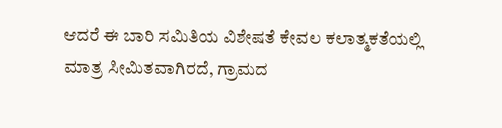ಆದರೆ ಈ ಬಾರಿ ಸಮಿತಿಯ ವಿಶೇಷತೆ ಕೇವಲ ಕಲಾತ್ಮಕತೆಯಲ್ಲಿ ಮಾತ್ರ ಸೀಮಿತವಾಗಿರದೆ, ಗ್ರಾಮದ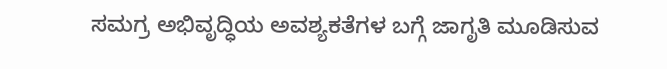ಸಮಗ್ರ ಅಭಿವೃದ್ಧಿಯ ಅವಶ್ಯಕತೆಗಳ ಬಗ್ಗೆ ಜಾಗೃತಿ ಮೂಡಿಸುವ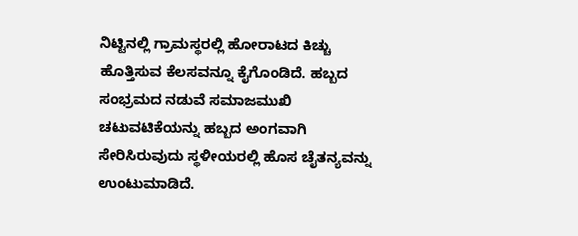ನಿಟ್ಟಿನಲ್ಲಿ ಗ್ರಾಮಸ್ಥರಲ್ಲಿ ಹೋರಾಟದ ಕಿಚ್ಚು ಹೊತ್ತಿಸುವ ಕೆಲಸವನ್ನೂ ಕೈಗೊಂಡಿದೆ. ಹಬ್ಬದ ಸಂಭ್ರಮದ ನಡುವೆ ಸಮಾಜಮುಖಿ ಚಟುವಟಿಕೆಯನ್ನು ಹಬ್ಬದ ಅಂಗವಾಗಿ ಸೇರಿಸಿರುವುದು ಸ್ಥಳೀಯರಲ್ಲಿ ಹೊಸ ಚೈತನ್ಯವನ್ನು ಉಂಟುಮಾಡಿದೆ.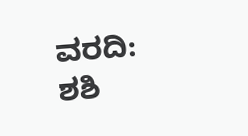ವರದಿ: ಶಶಿ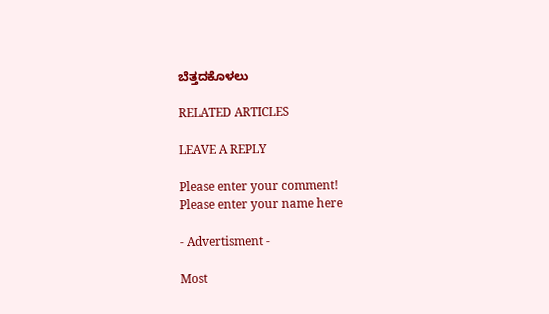ಬೆತ್ತದಕೊಳಲು

RELATED ARTICLES

LEAVE A REPLY

Please enter your comment!
Please enter your name here

- Advertisment -

Most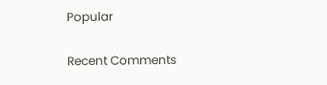Popular

Recent Comments